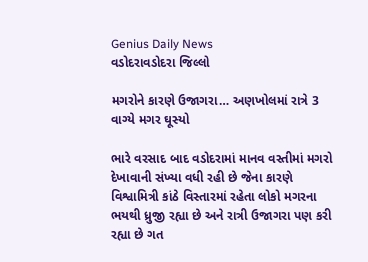Genius Daily News
વડોદરાવડોદરા જિલ્લો

મગરોને કારણે ઉજાગરા… અણખોલમાં રાત્રે 3 વાગ્યે મગર ઘૂસ્યો

ભારે વરસાદ બાદ વડોદરામાં માનવ વસ્તીમાં મગરો દેખાવાની સંખ્યા વધી રહી છે જેના કારણે વિશ્વામિત્રી કાંઠે વિસ્તારમાં રહેતા લોકો મગરના ભયથી ધ્રુજી રહ્યા છે અને રાત્રી ઉજાગરા પણ કરી રહ્યા છે ગત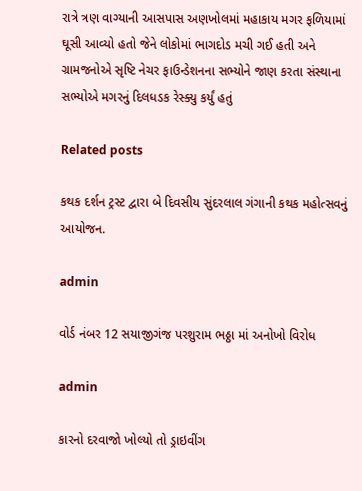રાત્રે ત્રણ વાગ્યાની આસપાસ અણખોલમાં મહાકાય મગર ફળિયામાં ઘૂસી આવ્યો હતો જેને લોકોમાં ભાગદોડ મચી ગઈ હતી અને ગ્રામજનોએ સૃષ્ટિ નેચર ફાઉન્ડેશનના સભ્યોને જાણ કરતા સંસ્થાના સભ્યોએ મગરનું દિલધડક રેસ્ક્યુ કર્યું હતું

Related posts

કથક દર્શન ટ્રસ્ટ દ્વારા બે દિવસીય સુંદરલાલ ગંગાની કથક મહોત્સવનું આયોજન.

admin

વોર્ડ નંબર 12 સયાજીગંજ પરશુરામ ભઠ્ઠા માં અનોખો વિરોધ

admin

કારનો દરવાજો ખોલ્યો તો ડ્રાઇવીંગ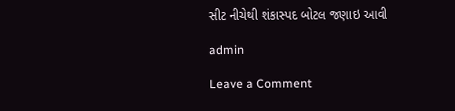સીટ નીચેથી શંકાસ્પદ બોટલ જણાઇ આવી

admin

Leave a Comment